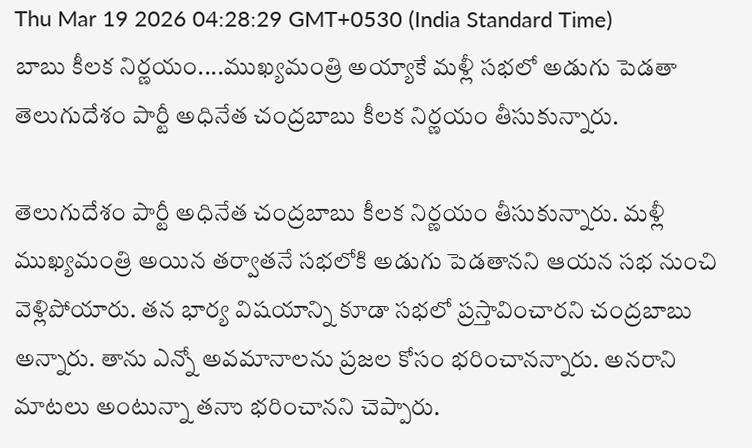Thu Mar 19 2026 04:28:29 GMT+0530 (India Standard Time)
బాబు కీలక నిర్ణయం....ముఖ్యమంత్రి అయ్యాకే మళ్లీ సభలో అడుగు పెడతా
తెలుగుదేశం పార్టీ అధినేత చంద్రబాబు కీలక నిర్ణయం తీసుకున్నారు.

తెలుగుదేశం పార్టీ అధినేత చంద్రబాబు కీలక నిర్ణయం తీసుకున్నారు. మళ్లీ ముఖ్యమంత్రి అయిన తర్వాతనే సభలోకి అడుగు పెడతానని ఆయన సభ నుంచి వెళ్లిపోయారు. తన భార్య విషయాన్ని కూడా సభలో ప్రస్తావించారని చంద్రబాబు అన్నారు. తాను ఎన్నో అవమానాలను ప్రజల కోసం భరించానన్నారు. అనరాని మాటలు అంటున్నా తనాు భరించానని చెప్పారు.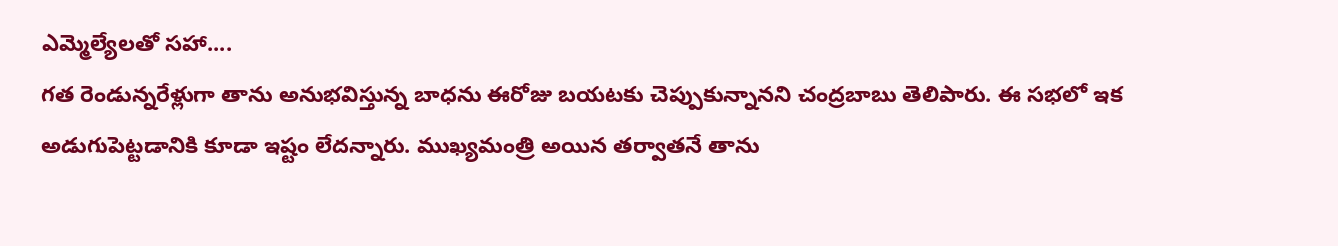ఎమ్మెల్యేలతో సహా....
గత రెండున్నరేళ్లుగా తాను అనుభవిస్తున్న బాధను ఈరోజు బయటకు చెప్పుకున్నానని చంద్రబాబు తెలిపారు. ఈ సభలో ఇక అడుగుపెట్టడానికి కూడా ఇష్టం లేదన్నారు. ముఖ్యమంత్రి అయిన తర్వాతనే తాను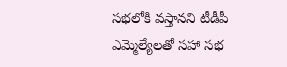సభలోకి వస్తానని టీడీపీ ఎమ్మెల్యేలతో సహా సభ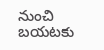నుంచి బయటకు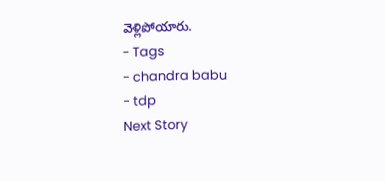వెళ్లిపోయారు.
- Tags
- chandra babu
- tdp
Next Story